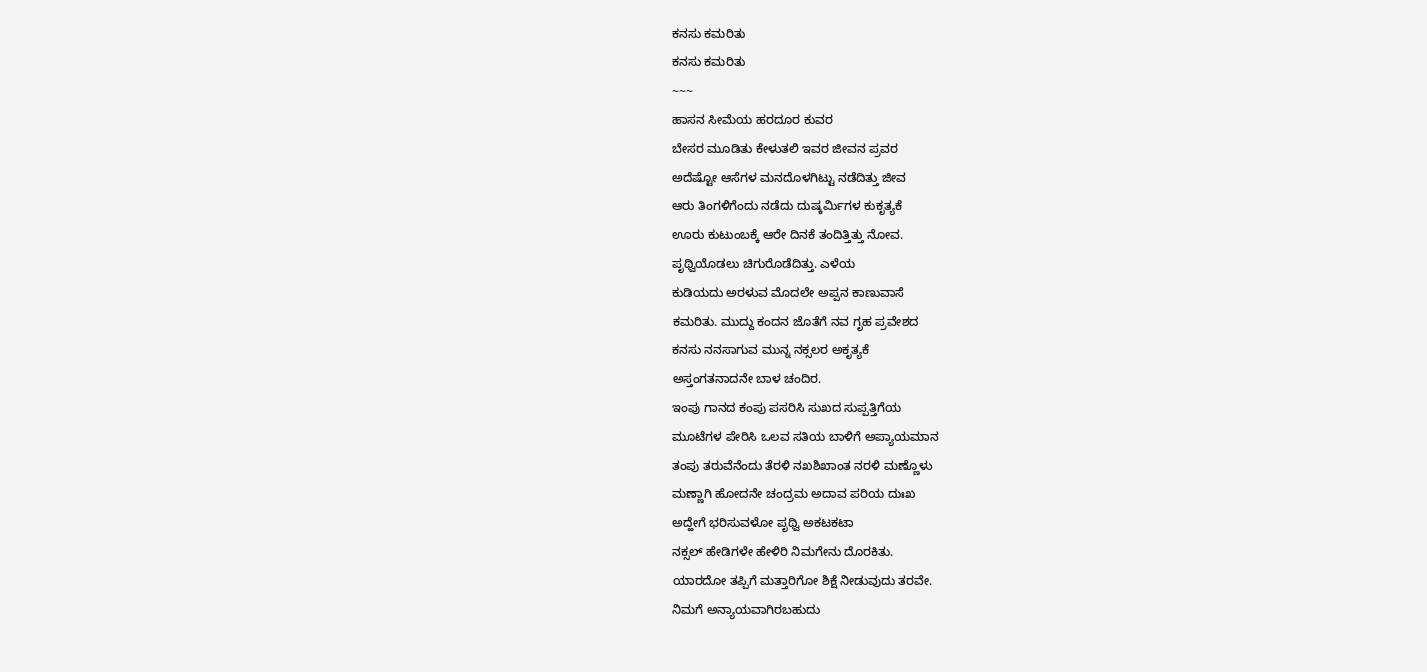ಕನಸು ಕಮರಿತು
ಕನಸು ಕಮರಿತು
~~~
ಹಾಸನ ಸೀಮೆಯ ಹರದೂರ ಕುವರ
ಬೇಸರ ಮೂಡಿತು ಕೇಳುತಲಿ ಇವರ ಜೀವನ ಪ್ರವರ
ಅದೆಷ್ಟೋ ಆಸೆಗಳ ಮನದೊಳಗಿಟ್ಟು ನಡೆದಿತ್ತು ಜೀವ
ಆರು ತಿಂಗಳಿಗೆಂದು ನಡೆದು ದುಷ್ಕರ್ಮಿಗಳ ಕುಕೃತ್ಯಕೆ
ಊರು ಕುಟುಂಬಕ್ಕೆ ಆರೇ ದಿನಕೆ ತಂದಿತ್ತಿತ್ತು ನೋವ.
ಪೃಥ್ವಿಯೊಡಲು ಚಿಗುರೊಡೆದಿತ್ತು. ಎಳೆಯ
ಕುಡಿಯದು ಅರಳುವ ಮೊದಲೇ ಅಪ್ಪನ ಕಾಣುವಾಸೆ
ಕಮರಿತು. ಮುದ್ದು ಕಂದನ ಜೊತೆಗೆ ನವ ಗೃಹ ಪ್ರವೇಶದ
ಕನಸು ನನಸಾಗುವ ಮುನ್ನ ನಕ್ಸಲರ ಅಕೃತ್ಯಕೆ
ಅಸ್ತಂಗತನಾದನೇ ಬಾಳ ಚಂದಿರ.
ಇಂಪು ಗಾನದ ಕಂಪು ಪಸರಿಸಿ ಸುಖದ ಸುಪ್ಪತ್ತಿಗೆಯ
ಮೂಟೆಗಳ ಪೇರಿಸಿ ಒಲವ ಸತಿಯ ಬಾಳಿಗೆ ಅಪ್ಯಾಯಮಾನ
ತಂಪು ತರುವೆನೆಂದು ತೆರಳಿ ನಖಶಿಖಾಂತ ನರಳಿ ಮಣ್ಣೊಳು
ಮಣ್ಣಾಗಿ ಹೋದನೇ ಚಂದ್ರಮ ಅದಾವ ಪರಿಯ ದುಃಖ
ಅದ್ಹೇಗೆ ಭರಿಸುವಳೋ ಪೃಥ್ವಿ ಅಕಟಕಟಾ
ನಕ್ಸಲ್ ಹೇಡಿಗಳೇ ಹೇಳಿರಿ ನಿಮಗೇನು ದೊರಕಿತು.
ಯಾರದೋ ತಪ್ಪಿಗೆ ಮತ್ತಾರಿಗೋ ಶಿಕ್ಷೆ ನೀಡುವುದು ತರವೇ.
ನಿಮಗೆ ಅನ್ಯಾಯವಾಗಿರಬಹುದು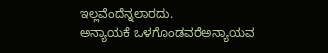ಇಲ್ಲವೆಂದೆನ್ನಲಾರದು.
ಅನ್ಯಾಯಕೆ ಒಳಗೊಂಡವರೆಅನ್ಯಾಯವ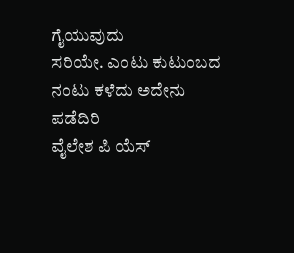ಗೈಯುವುದು
ಸರಿಯೇ. ಎಂಟು ಕುಟುಂಬದ ನಂಟು ಕಳೆದು ಅದೇನು ಪಡೆದಿರಿ
ವೈಲೇಶ ಪಿ ಯೆಸ್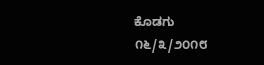ಕೊಡಗು
೧೬/೩/೨೦೧೮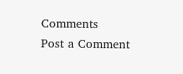Comments
Post a Comment